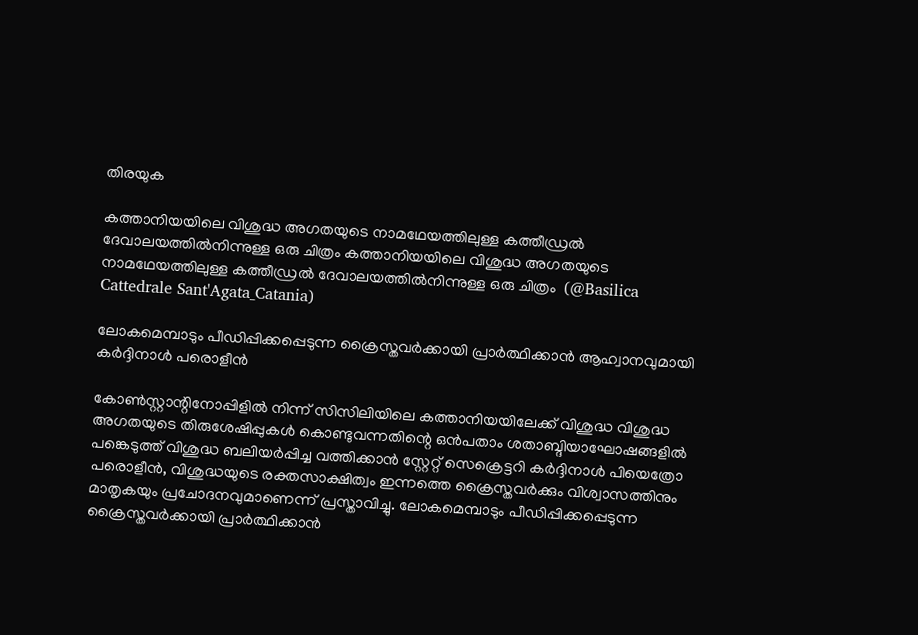തിരയുക

കത്താനിയയിലെ വിശുദ്ധ അഗതയുടെ നാമഥേയത്തിലുള്ള കത്തീഡ്രൽ ദേവാലയത്തിൽനിന്നുള്ള ഒരു ചിത്രം കത്താനിയയിലെ വിശുദ്ധ അഗതയുടെ നാമഥേയത്തിലുള്ള കത്തീഡ്രൽ ദേവാലയത്തിൽനിന്നുള്ള ഒരു ചിത്രം  (@Basilica Cattedrale Sant'Agata_Catania)

ലോകമെമ്പാടും പീഡിപ്പിക്കപ്പെടുന്ന ക്രൈസ്തവർക്കായി പ്രാർത്ഥിക്കാൻ ആഹ്വാനവുമായി കർദ്ദിനാൾ പരൊളീൻ

കോൺസ്റ്റാന്റിനോപ്പിളിൽ നിന്ന് സിസിലിയിലെ കത്താനിയയിലേക്ക് വിശുദ്ധ വിശുദ്ധ അഗതയുടെ തിരുശേഷിപ്പുകൾ കൊണ്ടുവന്നതിന്റെ ഒൻപതാം ശതാബ്ദിയാഘോഷങ്ങളിൽ പങ്കെടുത്ത് വിശുദ്ധ ബലിയർപ്പിച്ച വത്തിക്കാൻ സ്റ്റേറ്റ് സെക്രെട്ടറി കർദ്ദിനാൾ പിയെത്രോ പരൊളീൻ, വിശുദ്ധയുടെ രക്തസാക്ഷിത്വം ഇന്നത്തെ ക്രൈസ്തവർക്കും വിശ്വാസത്തിനും മാതൃകയും പ്രചോദനവുമാണെന്ന് പ്രസ്താവിച്ചു. ലോകമെമ്പാടും പീഡിപ്പിക്കപ്പെടുന്ന ക്രൈസ്തവർക്കായി പ്രാർത്ഥിക്കാൻ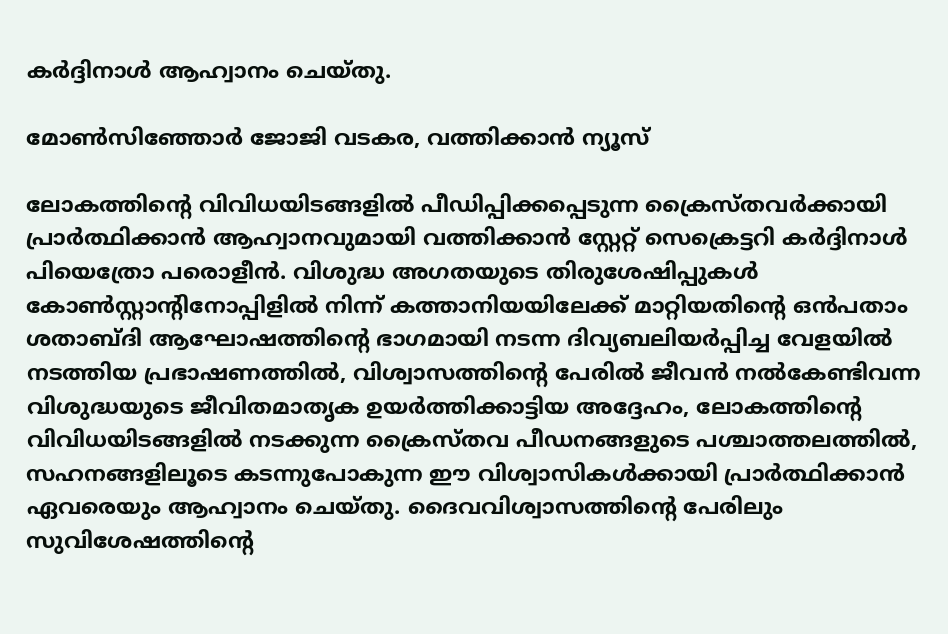കർദ്ദിനാൾ ആഹ്വാനം ചെയ്തു.

മോൺസിഞ്ഞോർ ജോജി വടകര, വത്തിക്കാന്‍ ന്യൂസ്

ലോകത്തിന്റെ വിവിധയിടങ്ങളിൽ പീഡിപ്പിക്കപ്പെടുന്ന ക്രൈസ്തവർക്കായി പ്രാർത്ഥിക്കാൻ ആഹ്വാനവുമായി വത്തിക്കാൻ സ്റ്റേറ്റ് സെക്രെട്ടറി കർദ്ദിനാൾ പിയെത്രോ പരൊളീൻ. വിശുദ്ധ അഗതയുടെ തിരുശേഷിപ്പുകൾ കോൺസ്റ്റാന്റിനോപ്പിളിൽ നിന്ന് കത്താനിയയിലേക്ക് മാറ്റിയതിന്റെ ഒൻപതാം ശതാബ്ദി ആഘോഷത്തിന്റെ ഭാഗമായി നടന്ന ദിവ്യബലിയർപ്പിച്ച വേളയിൽ നടത്തിയ പ്രഭാഷണത്തിൽ, വിശ്വാസത്തിന്റെ പേരിൽ ജീവൻ നൽകേണ്ടിവന്ന വിശുദ്ധയുടെ ജീവിതമാതൃക ഉയർത്തിക്കാട്ടിയ അദ്ദേഹം, ലോകത്തിന്റെ വിവിധയിടങ്ങളിൽ നടക്കുന്ന ക്രൈസ്തവ പീഡനങ്ങളുടെ പശ്ചാത്തലത്തിൽ, സഹനങ്ങളിലൂടെ കടന്നുപോകുന്ന ഈ വിശ്വാസികൾക്കായി പ്രാർത്ഥിക്കാൻ ഏവരെയും ആഹ്വാനം ചെയ്തു. ദൈവവിശ്വാസത്തിന്റെ പേരിലും സുവിശേഷത്തിന്റെ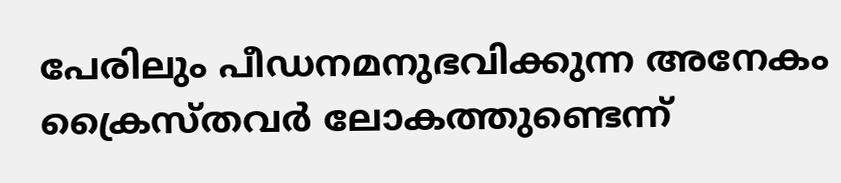പേരിലും പീഡനമനുഭവിക്കുന്ന അനേകം ക്രൈസ്തവർ ലോകത്തുണ്ടെന്ന്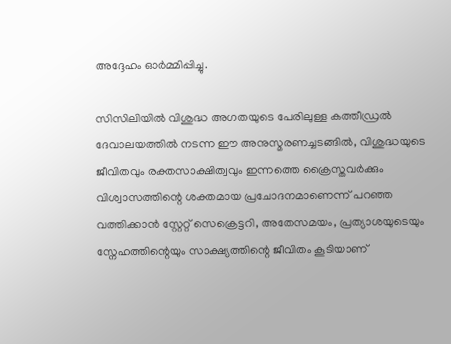അദ്ദേഹം ഓർമ്മിപ്പിച്ചു.

സിസിലിയിൽ വിശുദ്ധ അഗതയുടെ പേരിലുള്ള കത്തീഡ്രൽ ദേവാലയത്തിൽ നടന്ന ഈ അനുസ്മരണച്ചടങ്ങിൽ, വിശുദ്ധയുടെ ജീവിതവും രക്തസാക്ഷിത്വവും ഇന്നത്തെ ക്രൈസ്തവർക്കും വിശ്വാസത്തിന്റെ ശക്തമായ പ്രചോദനമാണെന്ന് പറഞ്ഞ വത്തിക്കാൻ സ്റ്റേറ്റ് സെക്രെട്ടറി, അതേസമയം, പ്രത്യാശയുടെയും സ്നേഹത്തിന്റെയും സാക്ഷ്യത്തിന്റെ ജീവിതം കൂടിയാണ്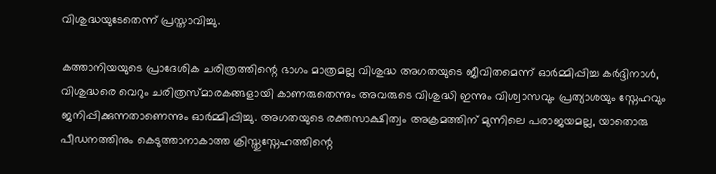വിശുദ്ധയുടേതെന്ന് പ്രസ്താവിച്ചു.

കത്താനിയയുടെ പ്രാദേശിക ചരിത്രത്തിന്റെ ഭാഗം മാത്രമല്ല വിശുദ്ധ അഗതയുടെ ജീവിതമെന്ന് ഓർമ്മിപ്പിച്ച കർദ്ദിനാൾ, വിശുദ്ധരെ വെറും ചരിത്രസ്മാരകങ്ങളായി കാണരുതെന്നും അവരുടെ വിശുദ്ധി ഇന്നും വിശ്വാസവും പ്രത്യാശയും സ്നേഹവും ജനിപ്പിക്കുന്നതാണെന്നും ഓർമ്മിപ്പിച്ചു. അഗതയുടെ രക്തസാക്ഷിത്വം അക്രമത്തിന് മുന്നിലെ പരാജയമല്ല, യാതൊരു പീഡനത്തിനും കെടുത്താനാകാത്ത ക്രിസ്തുസ്നേഹത്തിന്റെ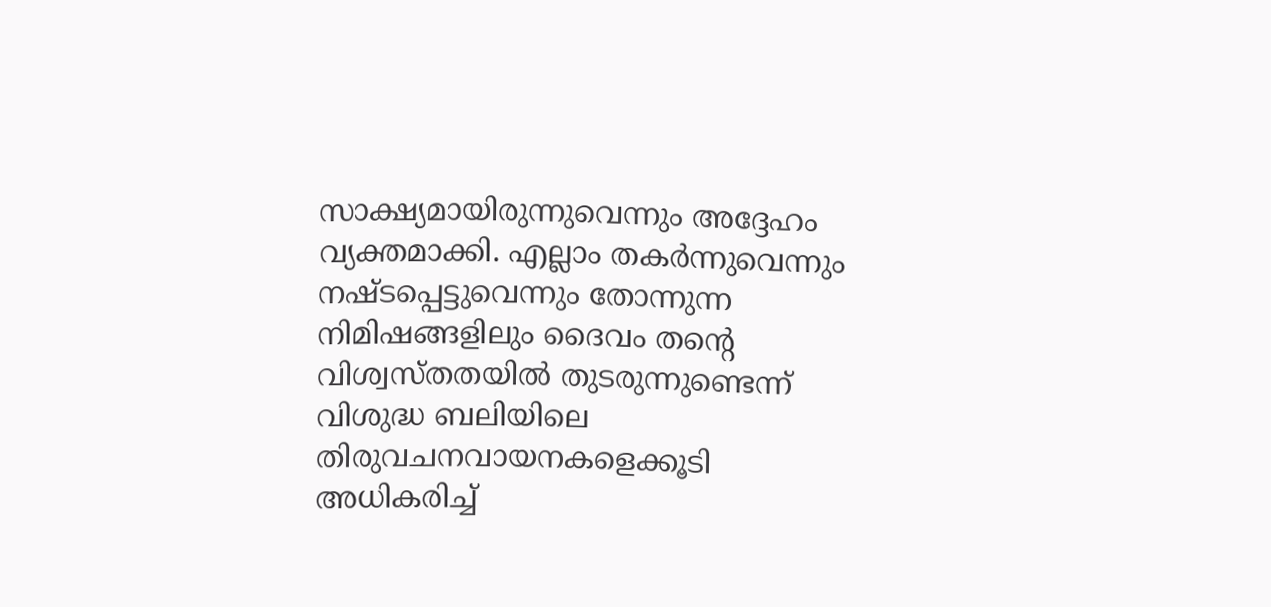സാക്ഷ്യമായിരുന്നുവെന്നും അദ്ദേഹം വ്യക്തമാക്കി. എല്ലാം തകർന്നുവെന്നും നഷ്ടപ്പെട്ടുവെന്നും തോന്നുന്ന നിമിഷങ്ങളിലും ദൈവം തന്റെ വിശ്വസ്തതയിൽ തുടരുന്നുണ്ടെന്ന് വിശുദ്ധ ബലിയിലെ തിരുവചനവായനകളെക്കൂടി അധികരിച്ച്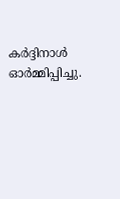കർദ്ദിനാൾ ഓർമ്മിപ്പിച്ചു.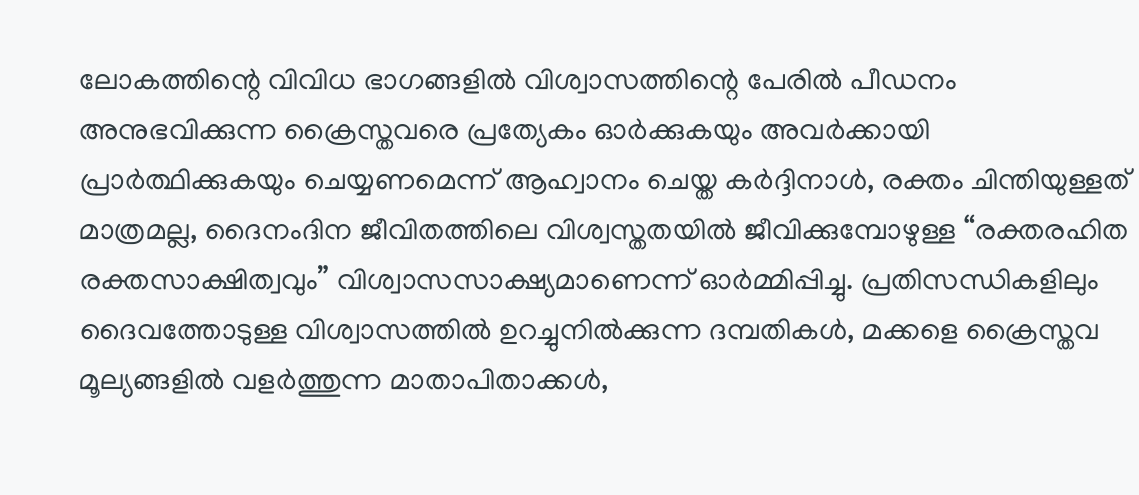ലോകത്തിന്റെ വിവിധ ഭാഗങ്ങളിൽ വിശ്വാസത്തിന്റെ പേരിൽ പീഡനം അനുഭവിക്കുന്ന ക്രൈസ്തവരെ പ്രത്യേകം ഓർക്കുകയും അവർക്കായി പ്രാർത്ഥിക്കുകയും ചെയ്യണമെന്ന് ആഹ്വാനം ചെയ്ത കർദ്ദിനാൾ, രക്തം ചിന്തിയുള്ളത് മാത്രമല്ല, ദൈനംദിന ജീവിതത്തിലെ വിശ്വസ്തതയിൽ ജീവിക്കുമ്പോഴുള്ള “രക്തരഹിത രക്തസാക്ഷിത്വവും” വിശ്വാസസാക്ഷ്യമാണെന്ന് ഓർമ്മിപ്പിച്ചു. പ്രതിസന്ധികളിലും ദൈവത്തോടുള്ള വിശ്വാസത്തിൽ ഉറച്ചുനിൽക്കുന്ന ദമ്പതികൾ, മക്കളെ ക്രൈസ്തവ മൂല്യങ്ങളിൽ വളർത്തുന്ന മാതാപിതാക്കൾ,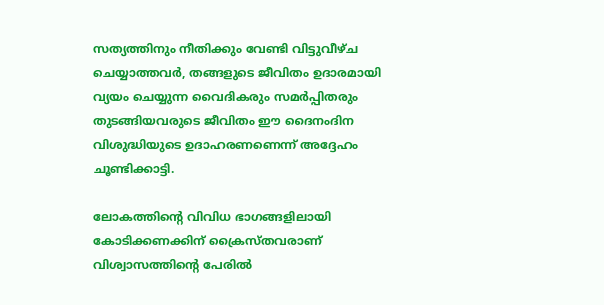സത്യത്തിനും നീതിക്കും വേണ്ടി വിട്ടുവീഴ്ച ചെയ്യാത്തവർ, തങ്ങളുടെ ജീവിതം ഉദാരമായി വ്യയം ചെയ്യുന്ന വൈദികരും സമർപ്പിതരും തുടങ്ങിയവരുടെ ജീവിതം ഈ ദൈനംദിന വിശുദ്ധിയുടെ ഉദാഹരണണെന്ന് അദ്ദേഹം ചൂണ്ടിക്കാട്ടി.

ലോകത്തിന്റെ വിവിധ ഭാഗങ്ങളിലായി കോടിക്കണക്കിന് ക്രൈസ്തവരാണ് വിശ്വാസത്തിന്റെ പേരിൽ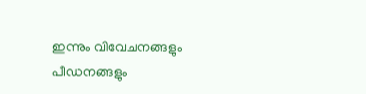ഇന്നും വിവേചനങ്ങളും പീഡനങ്ങളും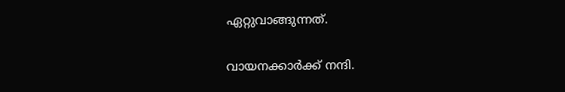ഏറ്റുവാങ്ങുന്നത്.

വായനക്കാർക്ക് നന്ദി.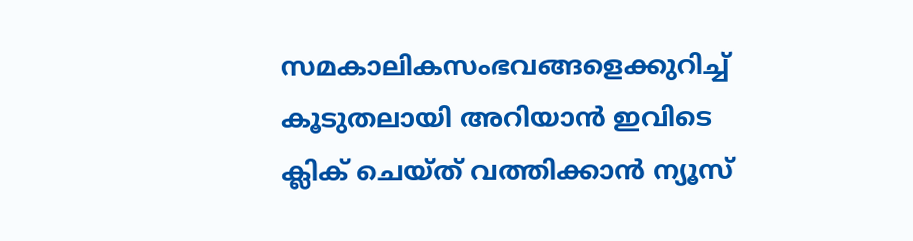സമകാലികസംഭവങ്ങളെക്കുറിച്ച് കൂടുതലായി അറിയാൻ ഇവിടെ ക്ലിക് ചെയ്‌ത്‌ വത്തിക്കാൻ ന്യൂസ്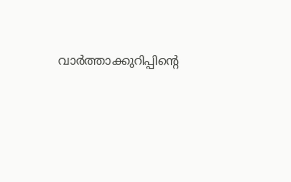വാർത്താക്കുറിപ്പിന്റെ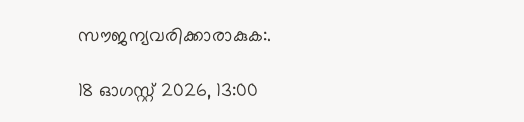സൗജന്യവരിക്കാരാകുക:.

18 ഓഗസ്റ്റ് 2026, 13:00